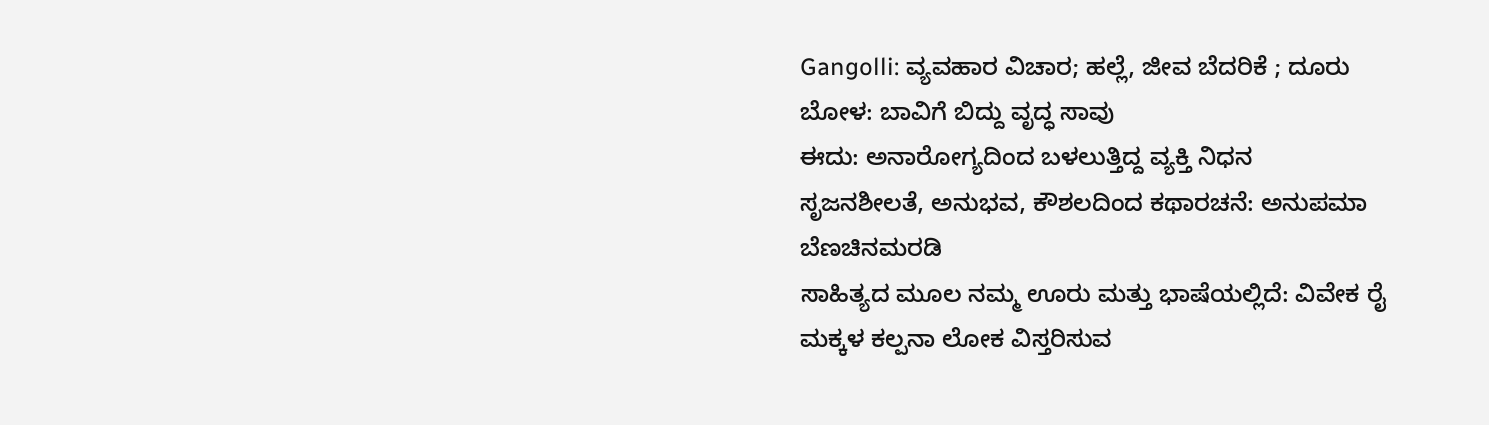Gangolli: ವ್ಯವಹಾರ ವಿಚಾರ; ಹಲ್ಲೆ, ಜೀವ ಬೆದರಿಕೆ ; ದೂರು
ಬೋಳ: ಬಾವಿಗೆ ಬಿದ್ದು ವೃದ್ಧ ಸಾವು
ಈದು: ಅನಾರೋಗ್ಯದಿಂದ ಬಳಲುತ್ತಿದ್ದ ವ್ಯಕ್ತಿ ನಿಧನ
ಸೃಜನಶೀಲತೆ, ಅನುಭವ, ಕೌಶಲದಿಂದ ಕಥಾರಚನೆ: ಅನುಪಮಾ ಬೆಣಚಿನಮರಡಿ
ಸಾಹಿತ್ಯದ ಮೂಲ ನಮ್ಮ ಊರು ಮತ್ತು ಭಾಷೆಯಲ್ಲಿದೆ: ವಿವೇಕ ರೈ
ಮಕ್ಕಳ ಕಲ್ಪನಾ ಲೋಕ ವಿಸ್ತರಿಸುವ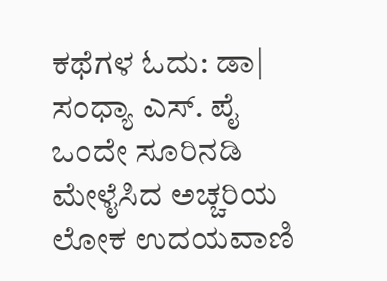ಕಥೆಗಳ ಓದು: ಡಾ| ಸಂಧ್ಯಾ ಎಸ್. ಪೈ
ಒಂದೇ ಸೂರಿನಡಿ ಮೇಳೈಸಿದ ಅಚ್ಚರಿಯ ಲೋಕ ಉದಯವಾಣಿ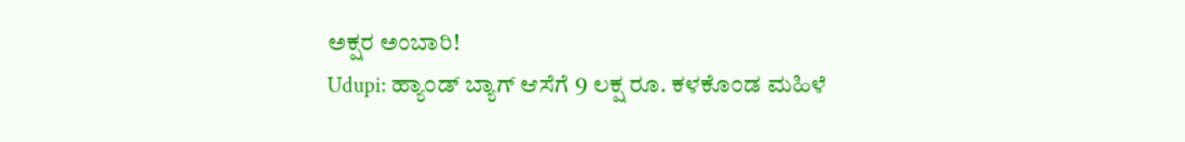ಅಕ್ಷರ ಅಂಬಾರಿ!
Udupi: ಹ್ಯಾಂಡ್ ಬ್ಯಾಗ್ ಆಸೆಗೆ 9 ಲಕ್ಷ ರೂ. ಕಳಕೊಂಡ ಮಹಿಳೆ